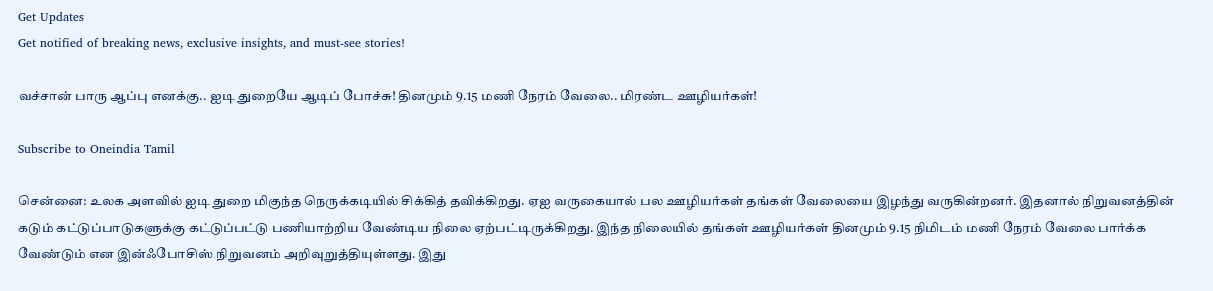Get Updates
Get notified of breaking news, exclusive insights, and must-see stories!

வச்சான் பாரு ஆப்பு எனக்கு.. ஐடி துறையே ஆடிப் போச்சு! தினமும் 9.15 மணி நேரம் வேலை.. மிரண்ட ஊழியர்கள்!

Subscribe to Oneindia Tamil

சென்னை: உலக அளவில் ஐடி துறை மிகுந்த நெருக்கடியில் சிக்கித் தவிக்கிறது. ஏஐ வருகையால் பல ஊழியர்கள் தங்கள் வேலையை இழந்து வருகின்றனர். இதனால் நிறுவனத்தின் கடும் கட்டுப்பாடுகளுக்கு கட்டுப்பட்டு பணியாற்றிய வேண்டிய நிலை ஏற்பட்டிருக்கிறது. இந்த நிலையில் தங்கள் ஊழியர்கள் தினமும் 9.15 நிமிடம் மணி நேரம் வேலை பார்க்க வேண்டும் என இன்ஃபோசிஸ் நிறுவனம் அறிவுறுத்தியுள்ளது. இது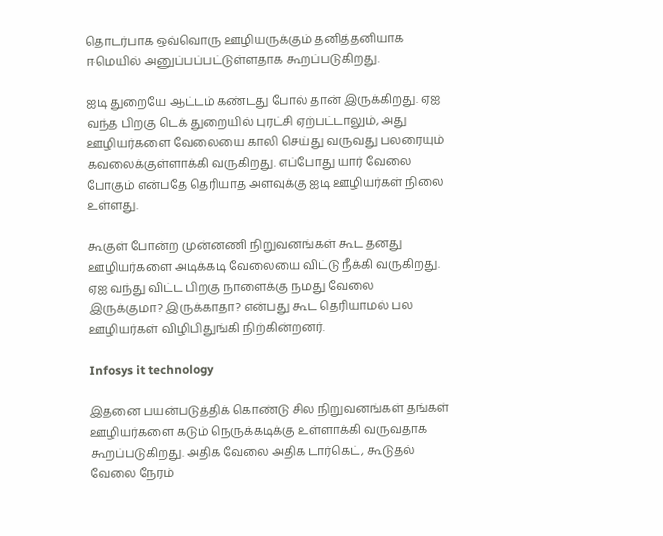தொடர்பாக ஒவ்வொரு ஊழியருக்கும் தனித்தனியாக ஈமெயில் அனுப்பப்பட்டுள்ளதாக கூறப்படுகிறது.

ஐடி துறையே ஆட்டம் கண்டது போல் தான் இருக்கிறது. ஏஐ வந்த பிறகு டெக் துறையில் புரட்சி ஏற்பட்டாலும், அது ஊழியர்களை வேலையை காலி செய்து வருவது பலரையும் கவலைக்குள்ளாக்கி வருகிறது. எப்போது யார் வேலை போகும் என்பதே தெரியாத அளவுக்கு ஐடி ஊழியர்கள் நிலை உள்ளது.

கூகுள் போன்ற முன்னணி நிறுவனங்கள் கூட தனது ஊழியர்களை அடிக்கடி வேலையை விட்டு நீக்கி வருகிறது. ஏஐ வந்து விட்ட பிறகு நாளைக்கு நமது வேலை இருக்குமா? இருக்காதா? என்பது கூட தெரியாமல் பல ஊழியர்கள் விழிபிதுங்கி நிற்கின்றனர்.

Infosys it technology

இதனை பயன்படுத்திக் கொண்டு சில நிறுவனங்கள் தங்கள் ஊழியர்களை கடும் நெருக்கடிக்கு உள்ளாக்கி வருவதாக கூறப்படுகிறது. அதிக வேலை அதிக டார்கெட், கூடுதல் வேலை நேரம்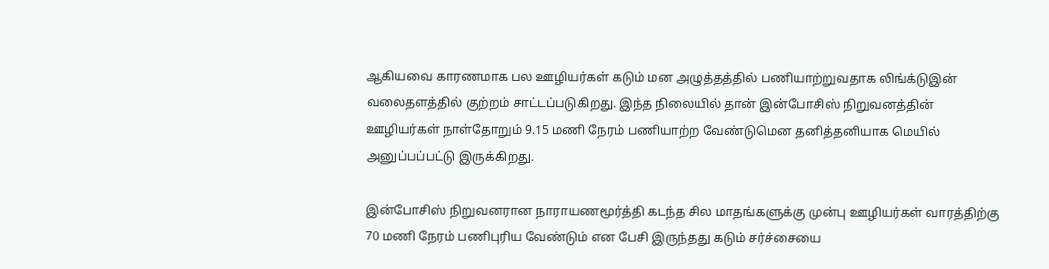ஆகியவை காரணமாக பல ஊழியர்கள் கடும் மன அழுத்தத்தில் பணியாற்றுவதாக லிங்க்டுஇன் வலைதளத்தில் குற்றம் சாட்டப்படுகிறது. இந்த நிலையில் தான் இன்போசிஸ் நிறுவனத்தின் ஊழியர்கள் நாள்தோறும் 9.15 மணி நேரம் பணியாற்ற வேண்டுமென தனித்தனியாக மெயில் அனுப்பப்பட்டு இருக்கிறது.

இன்போசிஸ் நிறுவனரான நாராயணமூர்த்தி கடந்த சில மாதங்களுக்கு முன்பு ஊழியர்கள் வாரத்திற்கு 70 மணி நேரம் பணிபுரிய வேண்டும் என பேசி இருந்தது கடும் சர்ச்சையை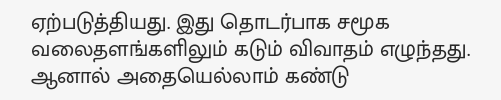ஏற்படுத்தியது. இது தொடர்பாக சமூக வலைதளங்களிலும் கடும் விவாதம் எழுந்தது. ஆனால் அதையெல்லாம் கண்டு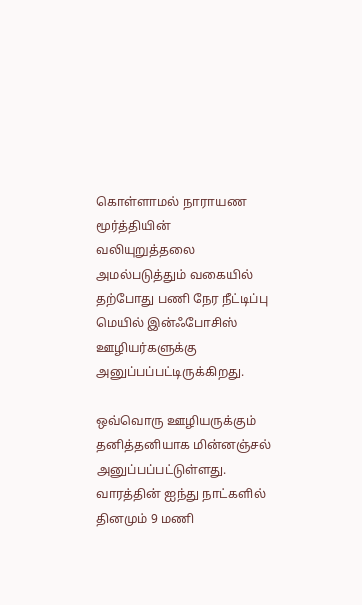கொள்ளாமல் நாராயண மூர்த்தியின் வலியுறுத்தலை அமல்படுத்தும் வகையில் தற்போது பணி நேர நீட்டிப்பு மெயில் இன்ஃபோசிஸ் ஊழியர்களுக்கு அனுப்பப்பட்டிருக்கிறது.

ஒவ்வொரு ஊழியருக்கும் தனித்தனியாக மின்னஞ்சல் அனுப்பப்பட்டுள்ளது. வாரத்தின் ஐந்து நாட்களில் தினமும் 9 மணி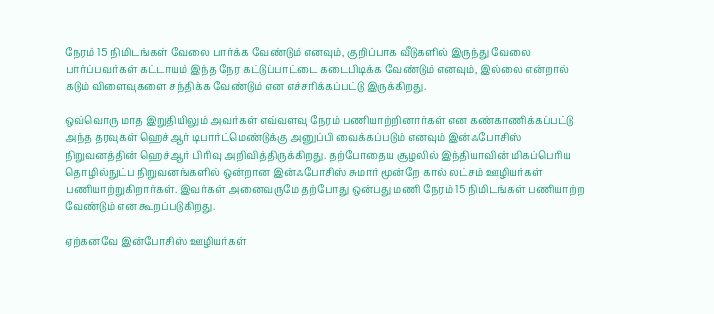நேரம் 15 நிமிடங்கள் வேலை பார்க்க வேண்டும் எனவும், குறிப்பாக வீடுகளில் இருந்து வேலை பார்ப்பவர்கள் கட்டாயம் இந்த நேர கட்டுப்பாட்டை கடைபிடிக்க வேண்டும் எனவும், இல்லை என்றால் கடும் விளைவுகளை சந்திக்க வேண்டும் என எச்சரிக்கப்பட்டு இருக்கிறது.

ஒவ்வொரு மாத இறுதியிலும் அவர்கள் எவ்வளவு நேரம் பணியாற்றினார்கள் என கண்காணிக்கப்பட்டு அந்த தரவுகள் ஹெச்ஆர் டிபார்ட்மெண்டுக்கு அனுப்பி வைக்கப்படும் எனவும் இன்ஃபோசிஸ் நிறுவனத்தின் ஹெச்ஆர் பிரிவு அறிவித்திருக்கிறது. தற்போதைய சூழலில் இந்தியாவின் மிகப்பெரிய தொழில்நுட்ப நிறுவனங்களில் ஒன்றான இன்ஃபோசிஸ் சுமார் மூன்றே கால் லட்சம் ஊழியர்கள் பணியாற்றுகிறார்கள். இவர்கள் அனைவருமே தற்போது ஒன்பது மணி நேரம் 15 நிமிடங்கள் பணியாற்ற வேண்டும் என கூறப்படுகிறது.

ஏற்கனவே இன்போசிஸ் ஊழியர்கள்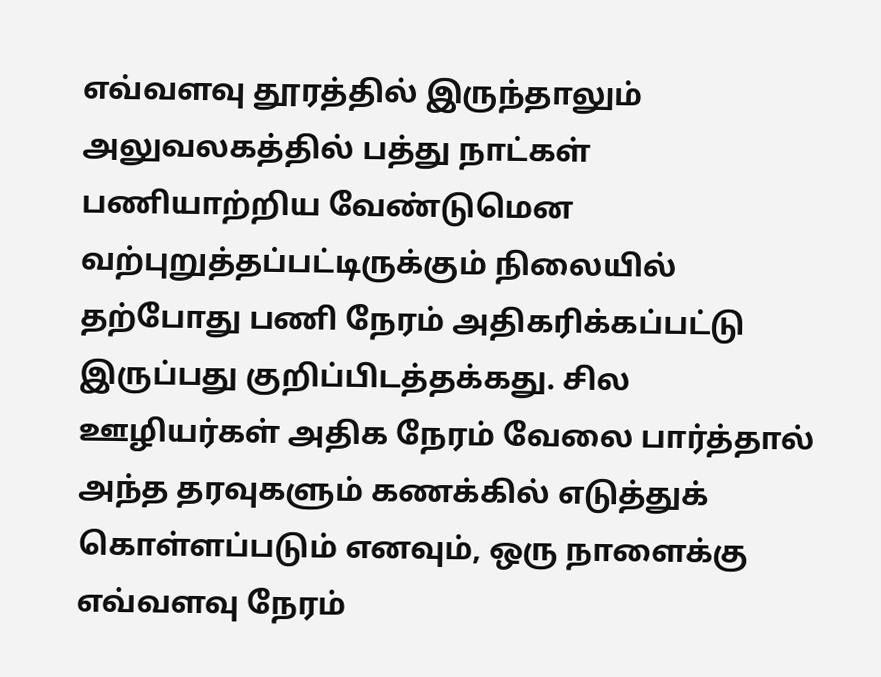எவ்வளவு தூரத்தில் இருந்தாலும் அலுவலகத்தில் பத்து நாட்கள் பணியாற்றிய வேண்டுமென வற்புறுத்தப்பட்டிருக்கும் நிலையில் தற்போது பணி நேரம் அதிகரிக்கப்பட்டு இருப்பது குறிப்பிடத்தக்கது. சில ஊழியர்கள் அதிக நேரம் வேலை பார்த்தால் அந்த தரவுகளும் கணக்கில் எடுத்துக் கொள்ளப்படும் எனவும், ஒரு நாளைக்கு எவ்வளவு நேரம்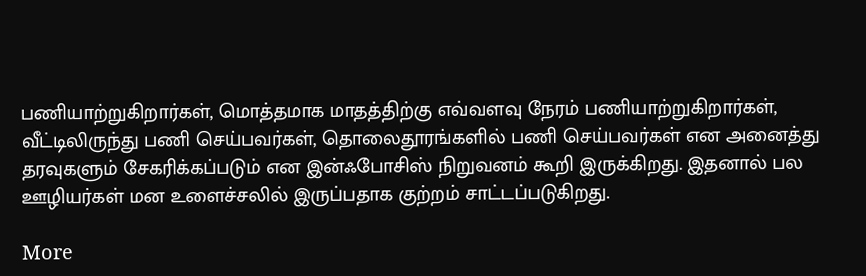பணியாற்றுகிறார்கள், மொத்தமாக மாதத்திற்கு எவ்வளவு நேரம் பணியாற்றுகிறார்கள், வீட்டிலிருந்து பணி செய்பவர்கள், தொலைதூரங்களில் பணி செய்பவர்கள் என அனைத்து தரவுகளும் சேகரிக்கப்படும் என இன்ஃபோசிஸ் நிறுவனம் கூறி இருக்கிறது. இதனால் பல ஊழியர்கள் மன உளைச்சலில் இருப்பதாக குற்றம் சாட்டப்படுகிறது.

More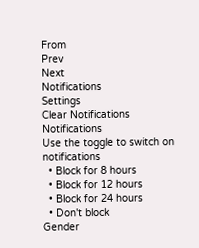From
Prev
Next
Notifications
Settings
Clear Notifications
Notifications
Use the toggle to switch on notifications
  • Block for 8 hours
  • Block for 12 hours
  • Block for 24 hours
  • Don't block
Gender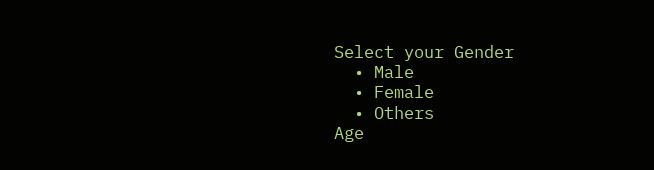Select your Gender
  • Male
  • Female
  • Others
Age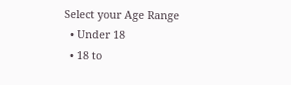Select your Age Range
  • Under 18
  • 18 to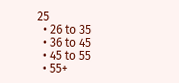25
  • 26 to 35
  • 36 to 45
  • 45 to 55
  • 55+